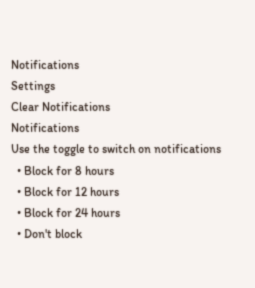Notifications
Settings
Clear Notifications
Notifications
Use the toggle to switch on notifications
  • Block for 8 hours
  • Block for 12 hours
  • Block for 24 hours
  • Don't block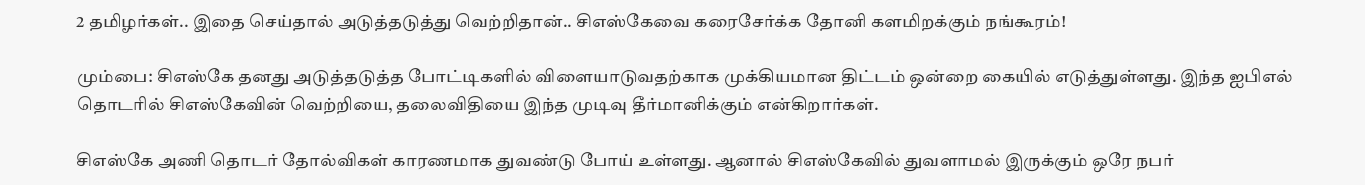2 தமிழர்கள்.. இதை செய்தால் அடுத்தடுத்து வெற்றிதான்.. சிஎஸ்கேவை கரைசேர்க்க தோனி களமிறக்கும் நங்கூரம்!

மும்பை: சிஎஸ்கே தனது அடுத்தடுத்த போட்டிகளில் விளையாடுவதற்காக முக்கியமான திட்டம் ஒன்றை கையில் எடுத்துள்ளது. இந்த ஐபிஎல் தொடரில் சிஎஸ்கேவின் வெற்றியை, தலைவிதியை இந்த முடிவு தீர்மானிக்கும் என்கிறார்கள்.

சிஎஸ்கே அணி தொடர் தோல்விகள் காரணமாக துவண்டு போய் உள்ளது. ஆனால் சிஎஸ்கேவில் துவளாமல் இருக்கும் ஒரே நபர்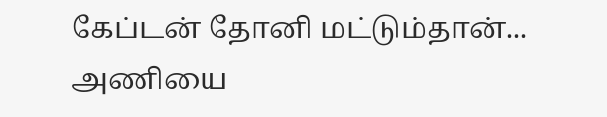கேப்டன் தோனி மட்டும்தான்... அணியை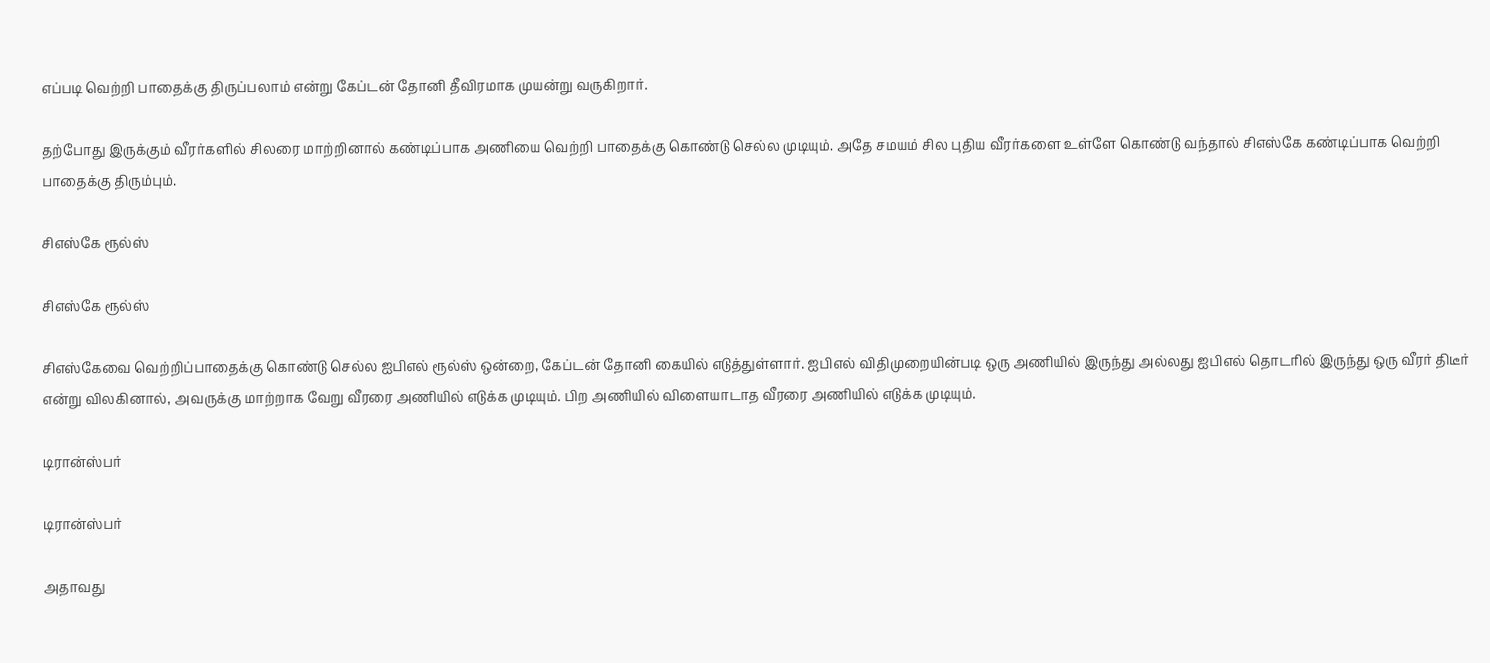எப்படி வெற்றி பாதைக்கு திருப்பலாம் என்று கேப்டன் தோனி தீவிரமாக முயன்று வருகிறார்.

தற்போது இருக்கும் வீரர்களில் சிலரை மாற்றினால் கண்டிப்பாக அணியை வெற்றி பாதைக்கு கொண்டு செல்ல முடியும். அதே சமயம் சில புதிய வீரர்களை உள்ளே கொண்டு வந்தால் சிஎஸ்கே கண்டிப்பாக வெற்றி பாதைக்கு திரும்பும்.

சிஎஸ்கே ரூல்ஸ்

சிஎஸ்கே ரூல்ஸ்

சிஎஸ்கேவை வெற்றிப்பாதைக்கு கொண்டு செல்ல ஐபிஎல் ரூல்ஸ் ஒன்றை, கேப்டன் தோனி கையில் எடுத்துள்ளார். ஐபிஎல் விதிமுறையின்படி ஒரு அணியில் இருந்து அல்லது ஐபிஎல் தொடரில் இருந்து ஒரு வீரர் திடீர் என்று விலகினால், அவருக்கு மாற்றாக வேறு வீரரை அணியில் எடுக்க முடியும். பிற அணியில் விளையாடாத வீரரை அணியில் எடுக்க முடியும்.

டிரான்ஸ்பர்

டிரான்ஸ்பர்

அதாவது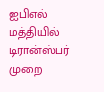ஐபிஎல் மத்தியில் டிரான்ஸ்பர் முறை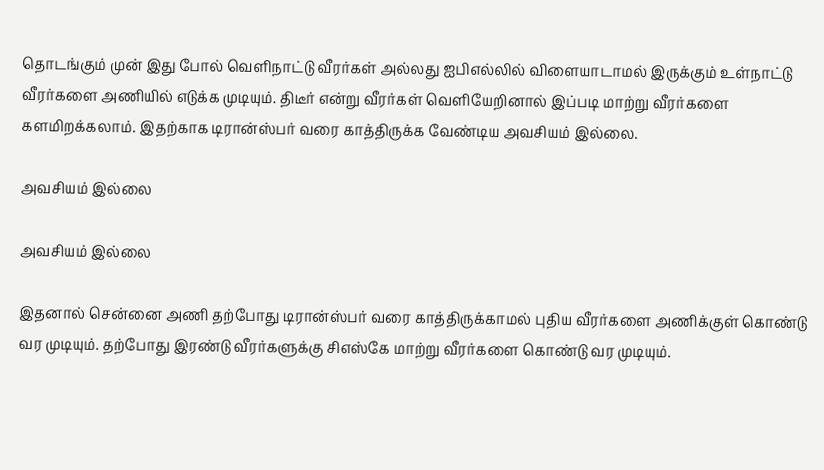தொடங்கும் முன் இது போல் வெளிநாட்டு வீரர்கள் அல்லது ஐபிஎல்லில் விளையாடாமல் இருக்கும் உள்நாட்டு வீரர்களை அணியில் எடுக்க முடியும். திடீர் என்று வீரர்கள் வெளியேறினால் இப்படி மாற்று வீரர்களை களமிறக்கலாம். இதற்காக டிரான்ஸ்பர் வரை காத்திருக்க வேண்டிய அவசியம் இல்லை.

அவசியம் இல்லை

அவசியம் இல்லை

இதனால் சென்னை அணி தற்போது டிரான்ஸ்பர் வரை காத்திருக்காமல் புதிய வீரர்களை அணிக்குள் கொண்டு வர முடியும். தற்போது இரண்டு வீரர்களுக்கு சிஎஸ்கே மாற்று வீரர்களை கொண்டு வர முடியும்.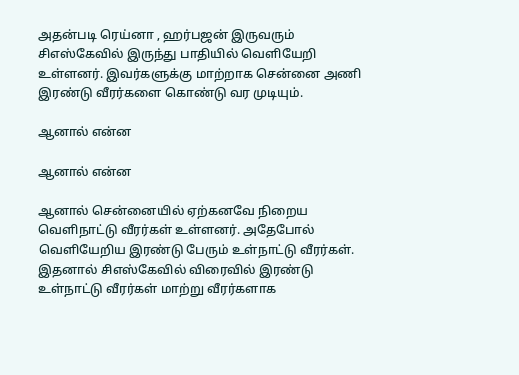அதன்படி ரெய்னா , ஹர்பஜன் இருவரும் சிஎஸ்கேவில் இருந்து பாதியில் வெளியேறி உள்ளனர். இவர்களுக்கு மாற்றாக சென்னை அணி இரண்டு வீரர்களை கொண்டு வர முடியும்.

ஆனால் என்ன

ஆனால் என்ன

ஆனால் சென்னையில் ஏற்கனவே நிறைய வெளிநாட்டு வீரர்கள் உள்ளனர். அதேபோல் வெளியேறிய இரண்டு பேரும் உள்நாட்டு வீரர்கள். இதனால் சிஎஸ்கேவில் விரைவில் இரண்டு உள்நாட்டு வீரர்கள் மாற்று வீரர்களாக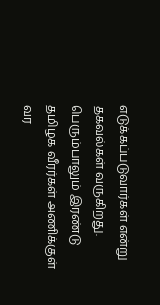எடுக்கப்படுவார்கள் என்று தகவல்கள் வருகிறது. பெரும்பாலும் இரண்டு தமிழக வீரர்கள் அணிக்குள் வர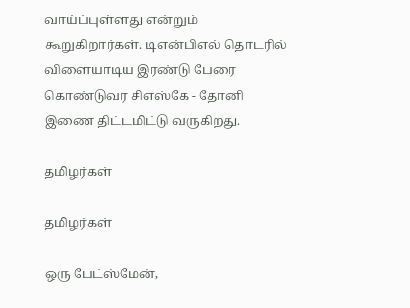வாய்ப்புள்ளது என்றும் கூறுகிறார்கள். டிஎன்பிஎல் தொடரில் விளையாடிய இரண்டு பேரை கொண்டுவர சிஎஸ்கே - தோனி இணை திட்டமிட்டு வருகிறது.

தமிழர்கள்

தமிழர்கள்

ஒரு பேட்ஸ்மேன்,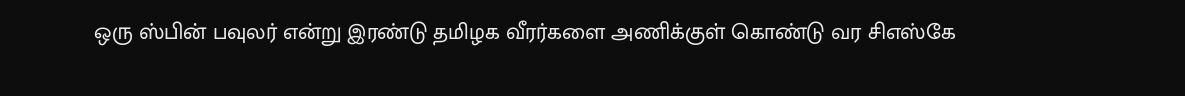ஒரு ஸ்பின் பவுலர் என்று இரண்டு தமிழக வீரர்களை அணிக்குள் கொண்டு வர சிஎஸ்கே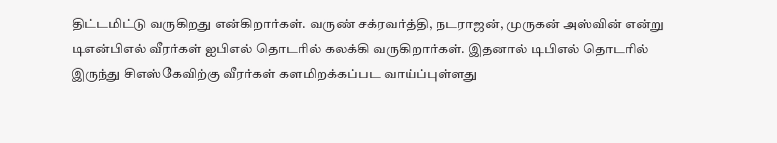திட்டமிட்டு வருகிறது என்கிறார்கள். வருண் சக்ரவர்த்தி, நடராஜன், முருகன் அஸ்வின் என்று டிஎன்பிஎல் வீரர்கள் ஐபிஎல் தொடரில் கலக்கி வருகிறார்கள். இதனால் டிபிஎல் தொடரில் இருந்து சிஎஸ்கேவிற்கு வீரர்கள் களமிறக்கப்பட வாய்ப்புள்ளது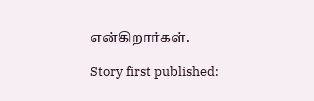என்கிறார்கள்.

Story first published: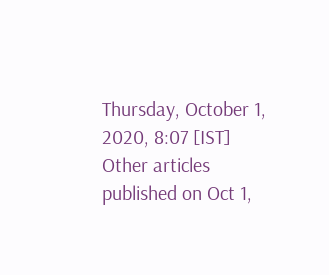Thursday, October 1, 2020, 8:07 [IST]
Other articles published on Oct 1,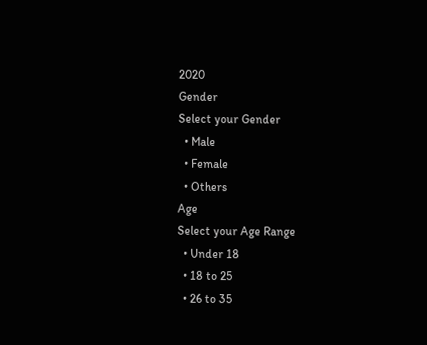2020
Gender
Select your Gender
  • Male
  • Female
  • Others
Age
Select your Age Range
  • Under 18
  • 18 to 25
  • 26 to 35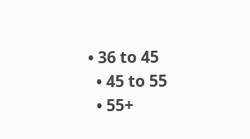• 36 to 45
  • 45 to 55
  • 55+